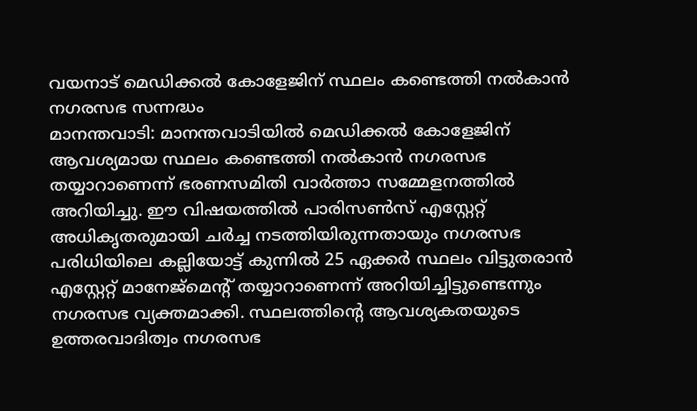വയനാട് മെഡിക്കൽ കോളേജിന് സ്ഥലം കണ്ടെത്തി നൽകാൻ നഗരസഭ സന്നദ്ധം
മാനന്തവാടി: മാനന്തവാടിയിൽ മെഡിക്കൽ കോളേജിന് ആവശ്യമായ സ്ഥലം കണ്ടെത്തി നൽകാൻ നഗരസഭ തയ്യാറാണെന്ന് ഭരണസമിതി വാർത്താ സമ്മേളനത്തിൽ അറിയിച്ചു. ഈ വിഷയത്തിൽ പാരിസൺസ് എസ്റ്റേറ്റ് അധികൃതരുമായി ചർച്ച നടത്തിയിരുന്നതായും നഗരസഭ പരിധിയിലെ കല്ലിയോട്ട് കുന്നിൽ 25 ഏക്കർ സ്ഥലം വിട്ടുതരാൻ എസ്റ്റേറ്റ് മാനേജ്മെന്റ് തയ്യാറാണെന്ന് അറിയിച്ചിട്ടുണ്ടെന്നും നഗരസഭ വ്യക്തമാക്കി. സ്ഥലത്തിന്റെ ആവശ്യകതയുടെ ഉത്തരവാദിത്വം നഗരസഭ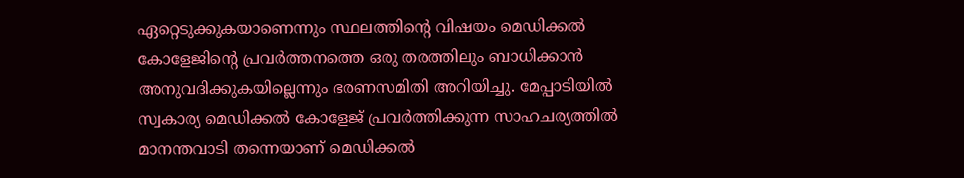ഏറ്റെടുക്കുകയാണെന്നും സ്ഥലത്തിന്റെ വിഷയം മെഡിക്കൽ കോളേജിന്റെ പ്രവർത്തനത്തെ ഒരു തരത്തിലും ബാധിക്കാൻ അനുവദിക്കുകയില്ലെന്നും ഭരണസമിതി അറിയിച്ചു. മേപ്പാടിയിൽ സ്വകാര്യ മെഡിക്കൽ കോളേജ് പ്രവർത്തിക്കുന്ന സാഹചര്യത്തിൽ മാനന്തവാടി തന്നെയാണ് മെഡിക്കൽ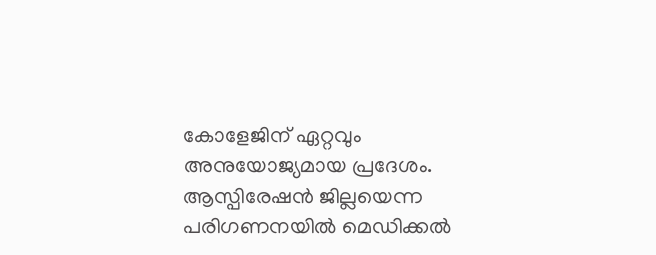കോളേജിന് ഏറ്റവും അനുയോജ്യമായ പ്രദേശം.
ആസ്പിരേഷൻ ജില്ലയെന്ന പരിഗണനയിൽ മെഡിക്കൽ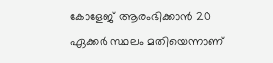കോളേജ് ആരംഭിക്കാൻ 20 ഏക്കർ സ്ഥലം മതിയെന്നാണ്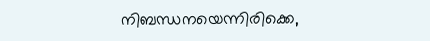നിബന്ധനയെന്നിരിക്കെ,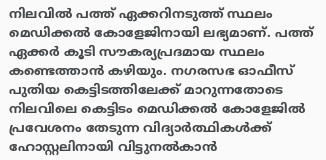നിലവിൽ പത്ത് ഏക്കറിനടുത്ത് സ്ഥലം മെഡിക്കൽ കോളേജിനായി ലഭ്യമാണ്. പത്ത് ഏക്കർ കൂടി സൗകര്യപ്രദമായ സ്ഥലം കണ്ടെത്താൻ കഴിയും. നഗരസഭ ഓഫീസ് പുതിയ കെട്ടിടത്തിലേക്ക് മാറുന്നതോടെ നിലവിലെ കെട്ടിടം മെഡിക്കൽ കോളേജിൽ പ്രവേശനം തേടുന്ന വിദ്യാർത്ഥികൾക്ക് ഹോസ്റ്റലിനായി വിട്ടുനൽകാൻ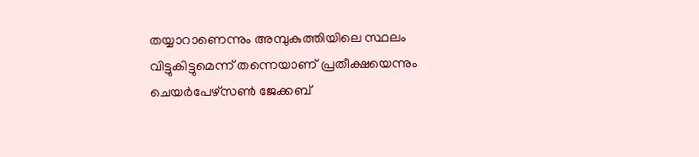തയ്യാറാണെന്നും അമ്പുകുത്തിയിലെ സ്ഥലം വിട്ടുകിട്ടുമെന്ന് തന്നെയാണ് പ്രതീക്ഷയെന്നും ചെയർപേഴ്സൺ ജേക്കബ്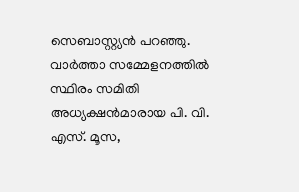സെബാസ്റ്റ്യൻ പറഞ്ഞു. വാർത്താ സമ്മേളനത്തിൽ സ്ഥിരം സമിതി അധ്യക്ഷൻമാരായ പി. വി. എസ്. മൂസ,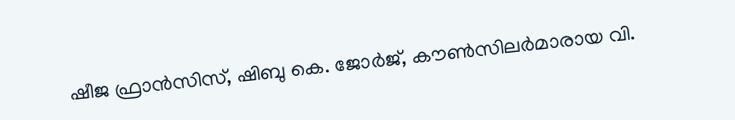ഷീജ ഫ്രാൻസിസ്, ഷിബു കെ. ജോർജ്, കൗൺസിലർമാരായ വി.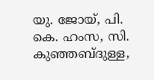യു. ജോയ്, പി. കെ. ഹംസ, സി. കുഞ്ഞബ്ദുള്ള,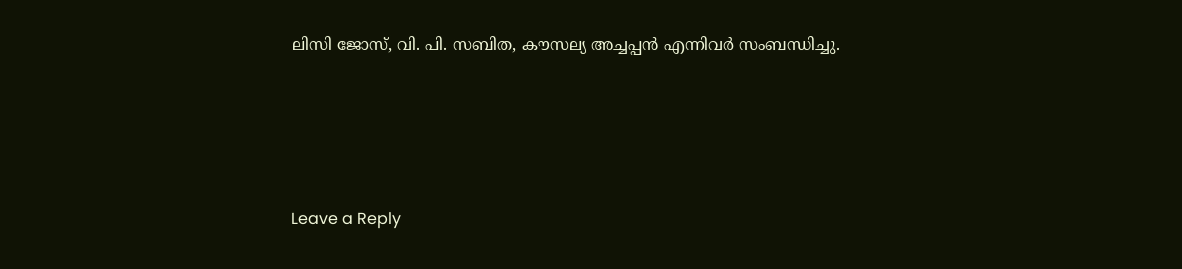ലിസി ജോസ്, വി. പി. സബിത, കൗസല്യ അച്ചപ്പൻ എന്നിവർ സംബന്ധിച്ചു.





Leave a Reply